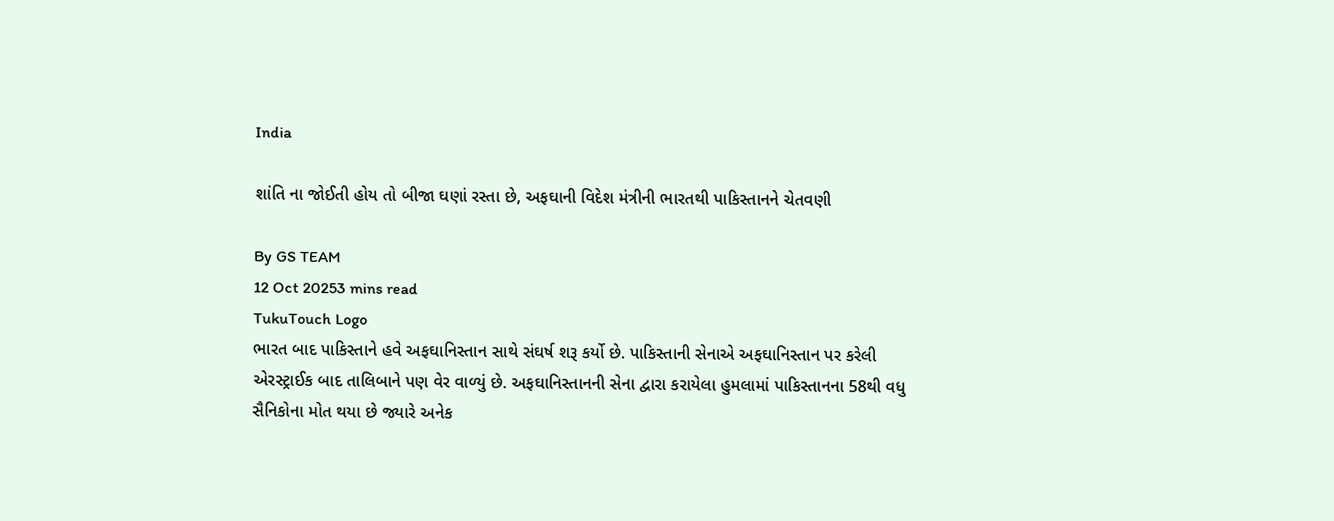India

શાંતિ ના જોઈતી હોય તો બીજા ઘણાં રસ્તા છે, અફઘાની વિદેશ મંત્રીની ભારતથી પાકિસ્તાનને ચેતવણી

By GS TEAM
12 Oct 20253 mins read
TukuTouch Logo
ભારત બાદ પાકિસ્તાને હવે અફઘાનિસ્તાન સાથે સંઘર્ષ શરૂ કર્યો છે. પાકિસ્તાની સેનાએ અફઘાનિસ્તાન પર કરેલી એરસ્ટ્રાઈક બાદ તાલિબાને પણ વેર વાળ્યું છે. અફઘાનિસ્તાનની સેના દ્વારા કરાયેલા હુમલામાં પાકિસ્તાનના 58થી વધુ સૈનિકોના મોત થયા છે જ્યારે અનેક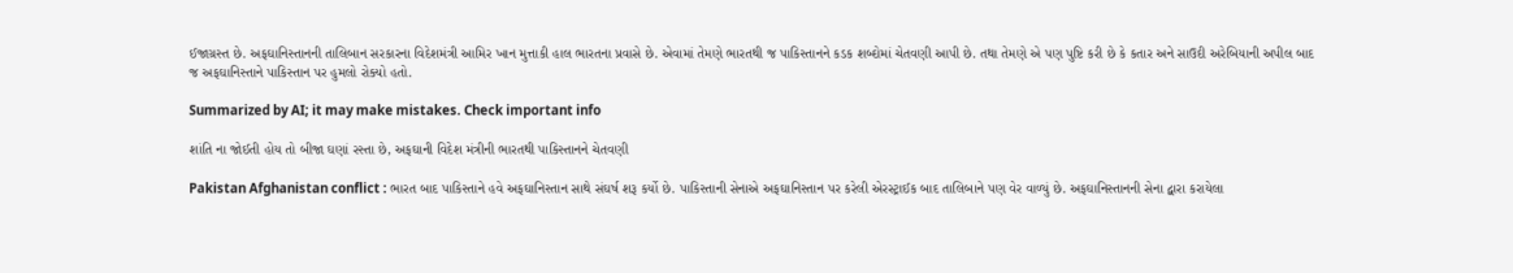ઈજાગ્રસ્ત છે. અફઘાનિસ્તાનની તાલિબાન સરકારના વિદેશમંત્રી આમિર ખાન મુત્તાકી હાલ ભારતના પ્રવાસે છે. એવામાં તેમણે ભારતથી જ પાકિસ્તાનને કડક શબ્દોમાં ચેતવણી આપી છે. તથા તેમણે એ પણ પુષ્ટિ કરી છે કે કતાર અને સાઉદી અરેબિયાની અપીલ બાદ જ અફઘાનિસ્તાને પાકિસ્તાન પર હુમલો રોક્યો હતો.

Summarized by AI; it may make mistakes. Check important info

શાંતિ ના જોઈતી હોય તો બીજા ઘણાં રસ્તા છે, અફઘાની વિદેશ મંત્રીની ભારતથી પાકિસ્તાનને ચેતવણી

Pakistan Afghanistan conflict : ભારત બાદ પાકિસ્તાને હવે અફઘાનિસ્તાન સાથે સંઘર્ષ શરૂ કર્યો છે. પાકિસ્તાની સેનાએ અફઘાનિસ્તાન પર કરેલી એરસ્ટ્રાઈક બાદ તાલિબાને પણ વેર વાળ્યું છે. અફઘાનિસ્તાનની સેના દ્વારા કરાયેલા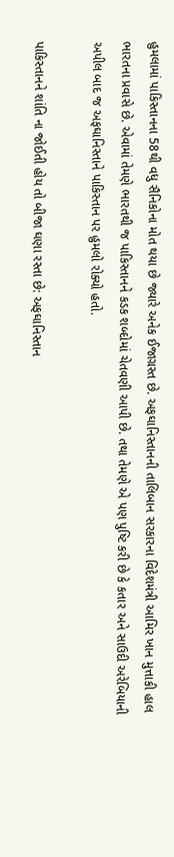હુમલામાં પાકિસ્તાનના 58થી વધુ સૈનિકોના મોત થયા છે જ્યારે અનેક ઈજાગ્રસ્ત છે. અફઘાનિસ્તાનની તાલિબાન સરકારના વિદેશમંત્રી આમિર ખાન મુત્તાકી હાલ ભારતના પ્રવાસે છે. એવામાં તેમણે ભારતથી જ પાકિસ્તાનને કડક શબ્દોમાં ચેતવણી આપી છે. તથા તેમણે એ પણ પુષ્ટિ કરી છે કે કતાર અને સાઉદી અરેબિયાની અપીલ બાદ જ અફઘાનિસ્તાને પાકિસ્તાન પર હુમલો રોક્યો હતો.

પાકિસ્તાનને શાંતિ ના જોઈતી હોય તો બીજા ઘણા રસ્તા છે: અફઘાનિસ્તાન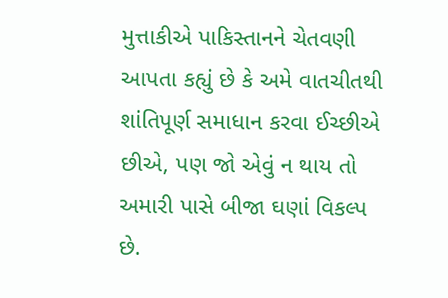મુત્તાકીએ પાકિસ્તાનને ચેતવણી આપતા કહ્યું છે કે અમે વાતચીતથી શાંતિપૂર્ણ સમાધાન કરવા ઈચ્છીએ છીએ, પણ જો એવું ન થાય તો અમારી પાસે બીજા ઘણાં વિકલ્પ છે.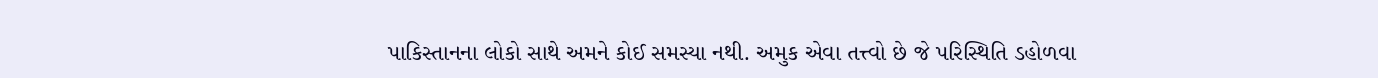પાકિસ્તાનના લોકો સાથે અમને કોઈ સમસ્યા નથી. અમુક એવા તત્ત્વો છે જે પરિસ્થિતિ ડહોળવા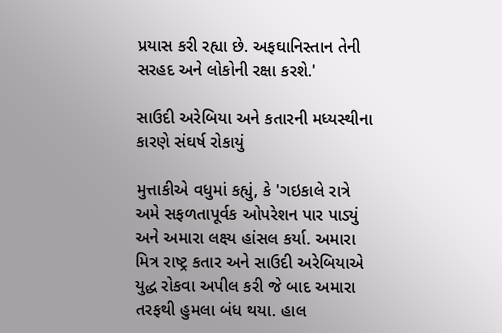પ્રયાસ કરી રહ્યા છે. અફઘાનિસ્તાન તેની સરહદ અને લોકોની રક્ષા કરશે.'

સાઉદી અરેબિયા અને કતારની મધ્યસ્થીના કારણે સંઘર્ષ રોકાયું

મુત્તાકીએ વધુમાં કહ્યું, કે 'ગઇકાલે રાત્રે અમે સફળતાપૂર્વક ઓપરેશન પાર પાડ્યું અને અમારા લક્ષ્ય હાંસલ કર્યા. અમારા મિત્ર રાષ્ટ્ર કતાર અને સાઉદી અરેબિયાએ યુદ્ધ રોકવા અપીલ કરી જે બાદ અમારા તરફથી હુમલા બંધ થયા. હાલ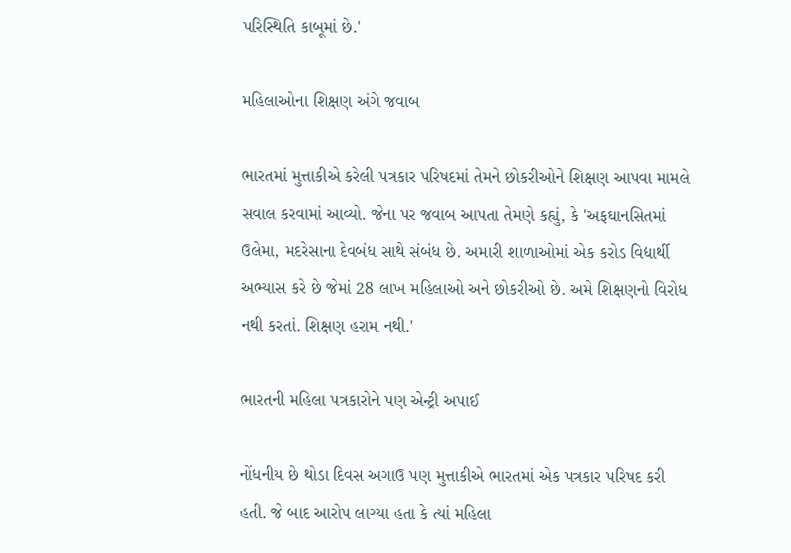પરિસ્થિતિ કાબૂમાં છે.'

મહિલાઓના શિક્ષણ અંગે જવાબ

ભારતમાં મુત્તાકીએ કરેલી પત્રકાર પરિષદમાં તેમને છોકરીઓને શિક્ષણ આપવા મામલે સવાલ કરવામાં આવ્યો. જેના પર જવાબ આપતા તેમણે કહ્યું, કે 'અફઘાનસિતમાં ઉલેમા, મદરેસાના દેવબંધ સાથે સંબંધ છે. અમારી શાળાઓમાં એક કરોડ વિદ્યાર્થી અભ્યાસ કરે છે જેમાં 28 લાખ મહિલાઓ અને છોકરીઓ છે. અમે શિક્ષણનો વિરોધ નથી કરતાં. શિક્ષણ હરામ નથી.'

ભારતની મહિલા પત્રકારોને પણ એન્ટ્રી અપાઈ

નોંધનીય છે થોડા દિવસ અગાઉ પણ મુત્તાકીએ ભારતમાં એક પત્રકાર પરિષદ કરી હતી. જે બાદ આરોપ લાગ્યા હતા કે ત્યાં મહિલા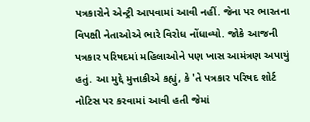પત્રકારોને એન્ટ્રી આપવામાં આવી નહીં. જેના પર ભારતના વિપક્ષી નેતાઓએ ભારે વિરોધ નોંધાવ્યો. જોકે આજની પત્રકાર પરિષદમાં મહિલાઓને પણ ખાસ આમંત્રણ અપાયું હતું. આ મુદ્દે મુત્તાકીએ કહ્યું, કે 'તે પત્રકાર પરિષદ શોર્ટ નોટિસ પર કરવામાં આવી હતી જેમાં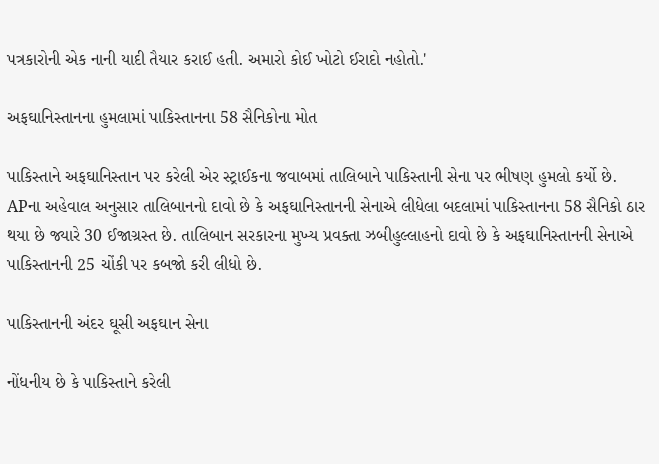પત્રકારોની એક નાની યાદી તૈયાર કરાઈ હતી. અમારો કોઈ ખોટો ઈરાદો નહોતો.'

અફઘાનિસ્તાનના હુમલામાં પાકિસ્તાનના 58 સૈનિકોના મોત

પાકિસ્તાને અફઘાનિસ્તાન પર કરેલી એર સ્ટ્રાઈકના જવાબમાં તાલિબાને પાકિસ્તાની સેના પર ભીષણ હુમલો કર્યો છે. APના અહેવાલ અનુસાર તાલિબાનનો દાવો છે કે અફઘાનિસ્તાનની સેનાએ લીધેલા બદલામાં પાકિસ્તાનના 58 સૈનિકો ઠાર થયા છે જ્યારે 30 ઈજાગ્રસ્ત છે. તાલિબાન સરકારના મુખ્ય પ્રવક્તા ઝબીહુલ્લાહનો દાવો છે કે અફઘાનિસ્તાનની સેનાએ પાકિસ્તાનની 25 ચોંકી પર કબજો કરી લીધો છે.

પાકિસ્તાનની અંદર ઘૂસી અફઘાન સેના

નોંધનીય છે કે પાકિસ્તાને કરેલી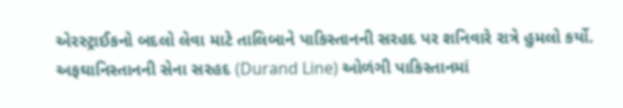એરસ્ટ્રાઈકનો બદલો લેવા માટે તાલિબાને પાકિસ્તાનની સરહદ પર શનિવારે રાત્રે હુમલો કર્યો. અફઘાનિસ્તાનની સેના સરહદ (Durand Line) ઓળંગી પાકિસ્તાનમાં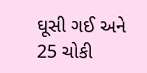ઘૂસી ગઈ અને 25 ચોકી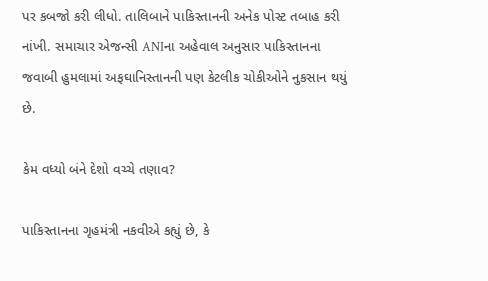પર કબજો કરી લીધો. તાલિબાને પાકિસ્તાનની અનેક પોસ્ટ તબાહ કરી નાંખી. સમાચાર એજન્સી ANIના અહેવાલ અનુસાર પાકિસ્તાનના જવાબી હુમલામાં અફઘાનિસ્તાનની પણ કેટલીક ચોકીઓને નુકસાન થયું છે.

કેમ વધ્યો બંને દેશો વચ્ચે તણાવ?

પાકિસ્તાનના ગૃહમંત્રી નકવીએ કહ્યું છે, કે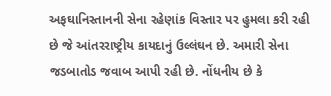અફઘાનિસ્તાનની સેના રહેણાંક વિસ્તાર પર હુમલા કરી રહી છે જે આંતરરાષ્ટ્રીય કાયદાનું ઉલ્લંઘન છે. અમારી સેના જડબાતોડ જવાબ આપી રહી છે. નોંધનીય છે કે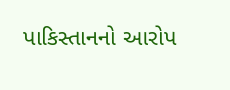પાકિસ્તાનનો આરોપ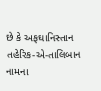છે કે અફઘાનિસ્તાન તહેરિક-એ-તાલિબાન નામના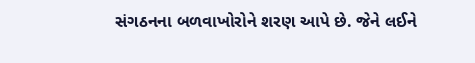સંગઠનના બળવાખોરોને શરણ આપે છે. જેને લઈને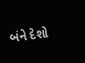બંને દેશો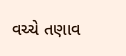વચ્ચે તણાવ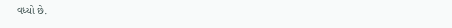વધ્યો છે.